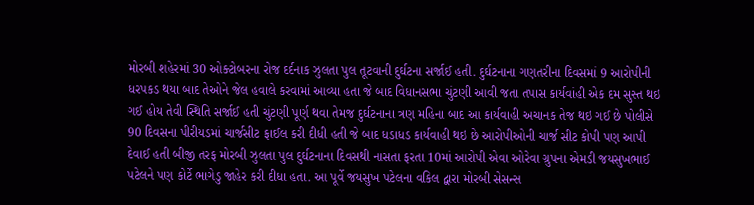મોરબી શહેરમાં 30 ઓક્ટોબરના રોજ દર્દનાક ઝુલતા પુલ તૂટવાની દુર્ઘટના સર્જાઈ હતી. દુર્ઘટનાના ગણતરીના દિવસમાં 9 આરોપીની ધરપકડ થયા બાદ તેઓને જેલ હવાલે કરવામાં આવ્યા હતા જે બાદ વિધાનસભા ચુંટણી આવી જતા તપાસ કાર્યવાંહી એક દમ સુસ્ત થઇ ગઈ હોય તેવી સ્થિતિ સર્જાઈ હતી ચુંટણી પૂર્ણ થવા તેમજ દુર્ઘટનાના ત્રણ મહિના બાદ આ કાર્યવાહી અચાનક તેજ થઇ ગઈ છે પોલીસે 90 દિવસના પીરીયડમાં ચાર્જસીટ ફાઈલ કરી દીધી હતી જે બાદ ધડાધડ કાર્યવાહી થઇ છે આરોપીઓની ચાર્જ સીટ કોપી પણ આપી દેવાઈ હતી બીજી તરફ મોરબી ઝુલતા પુલ દુર્ઘટનાના દિવસથી નાસતા ફરતા 10માં આરોપી એવા ઓરેવા ગ્રુપના એમડી જયસુખભાઈ પટેલને પણ કોર્ટે ભાગેડુ જાહેર કરી દીધા હતા. આ પૂર્વે જયસુખ પટેલના વકિલ દ્વારા મોરબી સેસન્સ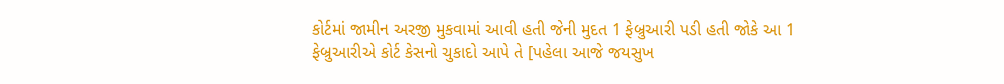કોર્ટમાં જામીન અરજી મુકવામાં આવી હતી જેની મુદત 1 ફેબ્રુઆરી પડી હતી જોકે આ 1 ફેબ્રુઆરીએ કોર્ટ કેસનો ચુકાદો આપે તે [પહેલા આજે જયસુખ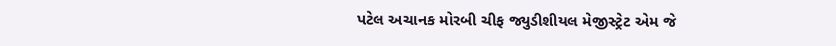પટેલ અચાનક મોરબી ચીફ જ્યુડીશીયલ મેજીસ્ટ્રેટ એમ જે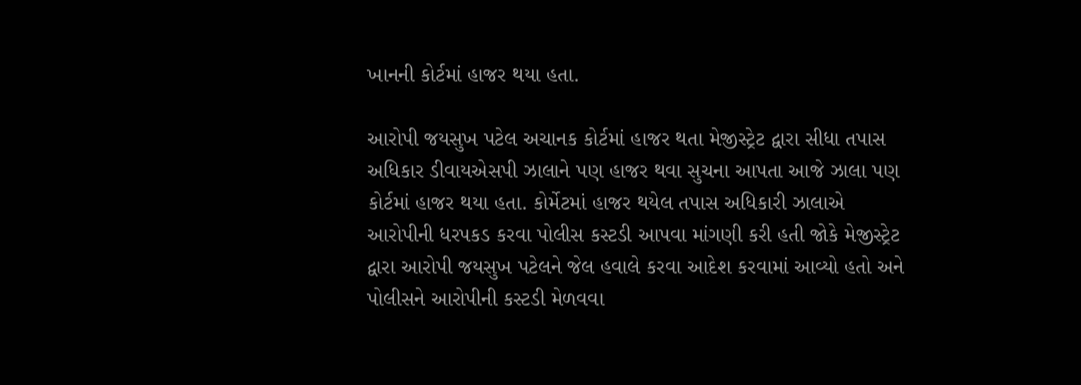ખાનની કોર્ટમાં હાજર થયા હતા.

આરોપી જયસુખ પટેલ અચાનક કોર્ટમાં હાજર થતા મેજીસ્ટ્રેટ દ્વારા સીધા તપાસ અધિકાર ડીવાયએસપી ઝાલાને પણ હાજર થવા સુચના આપતા આજે ઝાલા પણ કોર્ટમાં હાજર થયા હતા. કોર્મેટમાં હાજર થયેલ તપાસ અધિકારી ઝાલાએ આરોપીની ધરપકડ કરવા પોલીસ કસ્ટડી આપવા માંગણી કરી હતી જોકે મેજીસ્ટ્રેટ દ્વારા આરોપી જયસુખ પટેલને જેલ હવાલે કરવા આદેશ કરવામાં આવ્યો હતો અને પોલીસને આરોપીની કસ્ટડી મેળવવા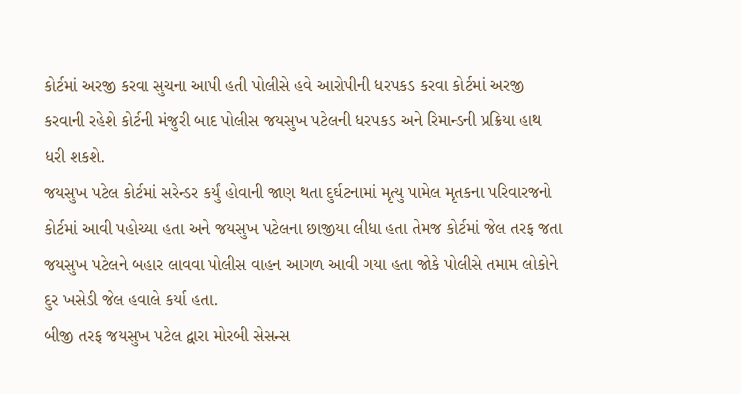કોર્ટમાં અરજી કરવા સુચના આપી હતી પોલીસે હવે આરોપીની ધરપકડ કરવા કોર્ટમાં અરજી કરવાની રહેશે કોર્ટની મંજુરી બાદ પોલીસ જયસુખ પટેલની ધરપકડ અને રિમાન્ડની પ્રક્રિયા હાથ ધરી શકશે.
જયસુખ પટેલ કોર્ટમાં સરેન્ડર કર્યું હોવાની જાણ થતા દુર્ઘટનામાં મૃત્યુ પામેલ મૃતકના પરિવારજનો કોર્ટમાં આવી પહોચ્યા હતા અને જયસુખ પટેલના છાજીયા લીધા હતા તેમજ કોર્ટમાં જેલ તરફ જતા જયસુખ પટેલને બહાર લાવવા પોલીસ વાહન આગળ આવી ગયા હતા જોકે પોલીસે તમામ લોકોને દુર ખસેડી જેલ હવાલે કર્યા હતા.
બીજી તરફ જયસુખ પટેલ દ્વારા મોરબી સેસન્સ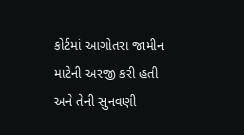કોર્ટમાં આગોતરા જામીન માટેની અરજી કરી હતી અને તેની સુનવણી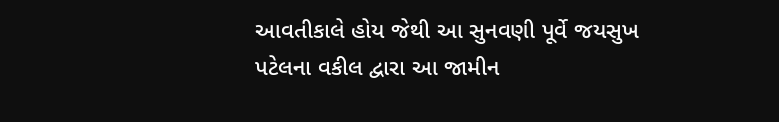આવતીકાલે હોય જેથી આ સુનવણી પૂર્વે જયસુખ પટેલના વકીલ દ્વારા આ જામીન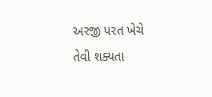અરજી પરત ખેચે તેવી શક્યતા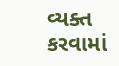વ્યક્ત કરવામાં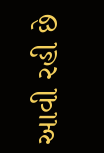આવી રહી છે